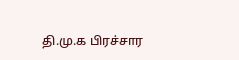தி.மு.க பிரச்சார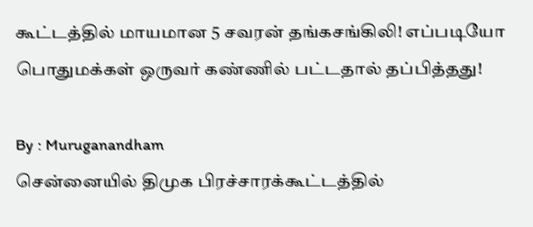கூட்டத்தில் மாயமான 5 சவரன் தங்கசங்கிலி! எப்படியோ பொதுமக்கள் ஒருவர் கண்ணில் பட்டதால் தப்பித்தது!

By : Muruganandham
சென்னையில் திமுக பிரச்சாரக்கூட்டத்தில்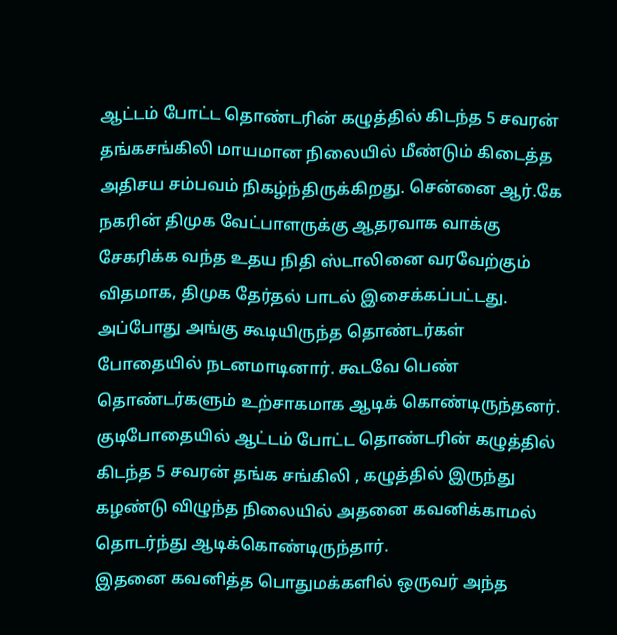ஆட்டம் போட்ட தொண்டரின் கழுத்தில் கிடந்த 5 சவரன் தங்கசங்கிலி மாயமான நிலையில் மீண்டும் கிடைத்த அதிசய சம்பவம் நிகழ்ந்திருக்கிறது. சென்னை ஆர்.கே நகரின் திமுக வேட்பாளருக்கு ஆதரவாக வாக்கு சேகரிக்க வந்த உதய நிதி ஸ்டாலினை வரவேற்கும் விதமாக, திமுக தேர்தல் பாடல் இசைக்கப்பட்டது.
அப்போது அங்கு கூடியிருந்த தொண்டர்கள் போதையில் நடனமாடினார். கூடவே பெண் தொண்டர்களும் உற்சாகமாக ஆடிக் கொண்டிருந்தனர். குடிபோதையில் ஆட்டம் போட்ட தொண்டரின் கழுத்தில் கிடந்த 5 சவரன் தங்க சங்கிலி , கழுத்தில் இருந்து கழண்டு விழுந்த நிலையில் அதனை கவனிக்காமல் தொடர்ந்து ஆடிக்கொண்டிருந்தார்.
இதனை கவனித்த பொதுமக்களில் ஒருவர் அந்த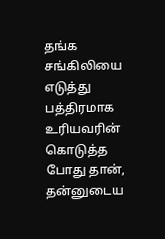தங்க சங்கிலியை எடுத்து பத்திரமாக உரியவரின் கொடுத்த போது தான், தன்னுடைய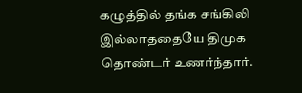கழுத்தில் தங்க சங்கிலி இல்லாததையே திமுக தொண்டர் உணர்ந்தார்.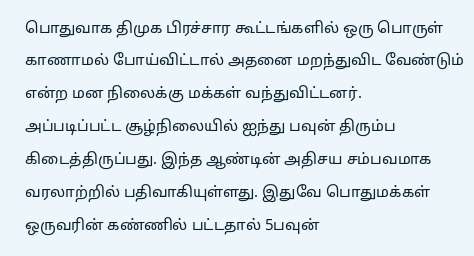பொதுவாக திமுக பிரச்சார கூட்டங்களில் ஒரு பொருள் காணாமல் போய்விட்டால் அதனை மறந்துவிட வேண்டும் என்ற மன நிலைக்கு மக்கள் வந்துவிட்டனர்.
அப்படிப்பட்ட சூழ்நிலையில் ஐந்து பவுன் திரும்ப கிடைத்திருப்பது. இந்த ஆண்டின் அதிசய சம்பவமாக வரலாற்றில் பதிவாகியுள்ளது. இதுவே பொதுமக்கள் ஒருவரின் கண்ணில் பட்டதால் 5பவுன்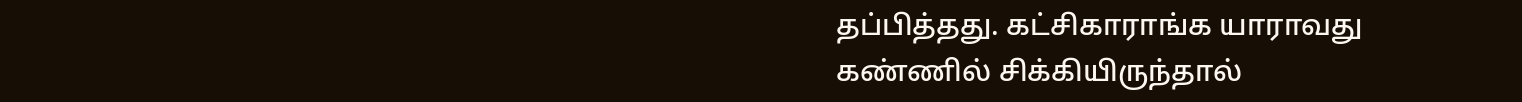தப்பித்தது. கட்சிகாராங்க யாராவது கண்ணில் சிக்கியிருந்தால்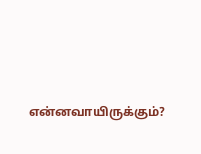என்னவாயிருக்கும்?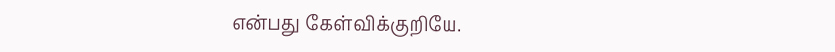என்பது கேள்விக்குறியே.